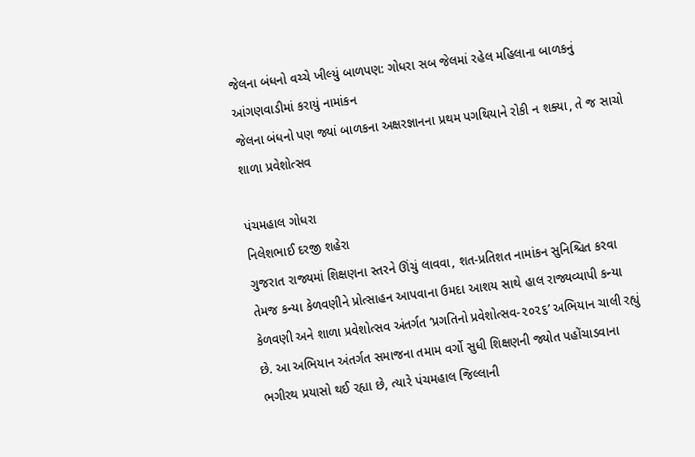જેલના બંધનો વચ્ચે ખીલ્યું બાળપણ: ગોધરા સબ જેલમાં રહેલ મહિલાના બાળકનું આંગણવાડીમાં કરાયું નામાંકન
જેલના બંધનો પણ જ્યાં બાળકના અક્ષરજ્ઞાનના પ્રથમ પગથિયાને રોકી ન શક્યા, તે જ સાચો શાળા પ્રવેશોત્સવ

પંચમહાલ ગોધરા
નિલેશભાઈ દરજી શહેરા
ગુજરાત રાજ્યમાં શિક્ષણના સ્તરને ઊંચું લાવવા, શત-પ્રતિશત નામાંકન સુનિશ્ચિત કરવા તેમજ કન્યા કેળવણીને પ્રોત્સાહન આપવાના ઉમદા આશય સાથે હાલ રાજ્યવ્યાપી કન્યા કેળવણી અને શાળા પ્રવેશોત્સવ અંતર્ગત ‘પ્રગતિનો પ્રવેશોત્સવ-૨૦૨૬’ અભિયાન ચાલી રહ્યું છે. આ અભિયાન અંતર્ગત સમાજના તમામ વર્ગો સુધી શિક્ષણની જ્યોત પહોંચાડવાના ભગીરથ પ્રયાસો થઈ રહ્યા છે, ત્યારે પંચમહાલ જિલ્લાની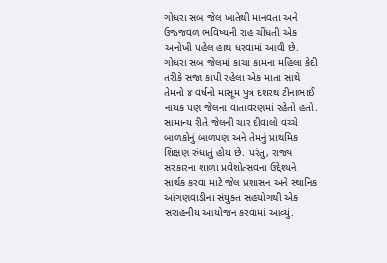ગોધરા સબ જેલ ખાતેથી માનવતા અને ઉજ્જવળ ભવિષ્યની રાહ ચીંધતી એક અનોખી પહેલ હાથ ધરવામાં આવી છે.
ગોધરા સબ જેલમાં કાચા કામના મહિલા કેદી તરીકે સજા કાપી રહેલા એક માતા સાથે તેમનો ૪ વર્ષનો માસૂમ પુત્ર દશરથ ટીનાભાઈ નાયક પણ જેલના વાતાવરણમાં રહેતો હતો. સામાન્ય રીતે જેલની ચાર દીવાલો વચ્ચે બાળકોનું બાળપણ અને તેમનું પ્રાથમિક શિક્ષણ રુંધાતું હોય છે. પરંતુ, રાજ્ય સરકારના શાળા પ્રવેશોત્સવના ઉદ્દેશ્યને સાર્થક કરવા માટે જેલ પ્રશાસન અને સ્થાનિક આંગણવાડીના સંયુક્ત સહયોગથી એક સરાહનીય આયોજન કરવામાં આવ્યું.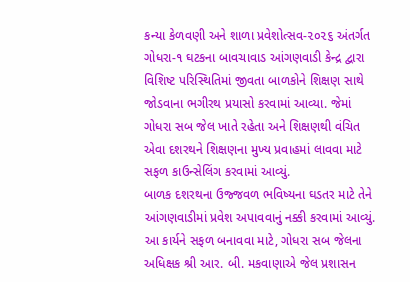કન્યા કેળવણી અને શાળા પ્રવેશોત્સવ-૨૦૨૬ અંતર્ગત ગોધરા-૧ ઘટકના બાવચાવાડ આંગણવાડી કેન્દ્ર દ્વારા વિશિષ્ટ પરિસ્થિતિમાં જીવતા બાળકોને શિક્ષણ સાથે જોડવાના ભગીરથ પ્રયાસો કરવામાં આવ્યા. જેમાં ગોધરા સબ જેલ ખાતે રહેતા અને શિક્ષણથી વંચિત એવા દશરથને શિક્ષણના મુખ્ય પ્રવાહમાં લાવવા માટે સફળ કાઉન્સેલિંગ કરવામાં આવ્યું.
બાળક દશરથના ઉજ્જવળ ભવિષ્યના ઘડતર માટે તેને આંગણવાડીમાં પ્રવેશ અપાવવાનું નક્કી કરવામાં આવ્યું. આ કાર્યને સફળ બનાવવા માટે, ગોધરા સબ જેલના અધિક્ષક શ્રી આર. બી. મકવાણાએ જેલ પ્રશાસન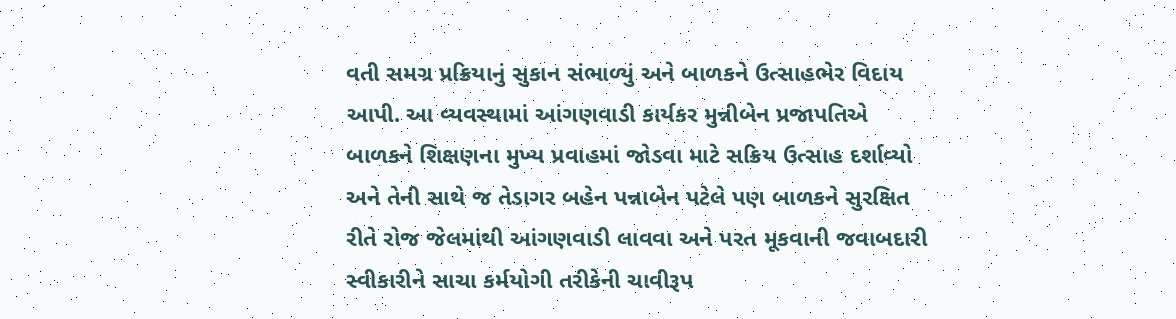વતી સમગ્ર પ્રક્રિયાનું સુકાન સંભાળ્યું અને બાળકને ઉત્સાહભેર વિદાય આપી. આ વ્યવસ્થામાં આંગણવાડી કાર્યકર મુન્નીબેન પ્રજાપતિએ બાળકને શિક્ષણના મુખ્ય પ્રવાહમાં જોડવા માટે સક્રિય ઉત્સાહ દર્શાવ્યો અને તેની સાથે જ તેડાગર બહેન પન્નાબેન પટેલે પણ બાળકને સુરક્ષિત રીતે રોજ જેલમાંથી આંગણવાડી લાવવા અને પરત મૂકવાની જવાબદારી સ્વીકારીને સાચા કર્મયોગી તરીકેની ચાવીરૂપ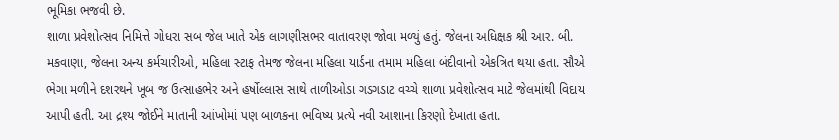ભૂમિકા ભજવી છે.
શાળા પ્રવેશોત્સવ નિમિત્તે ગોધરા સબ જેલ ખાતે એક લાગણીસભર વાતાવરણ જોવા મળ્યું હતું. જેલના અધિક્ષક શ્રી આર. બી. મકવાણા, જેલના અન્ય કર્મચારીઓ, મહિલા સ્ટાફ તેમજ જેલના મહિલા યાર્ડના તમામ મહિલા બંદીવાનો એકત્રિત થયા હતા. સૌએ ભેગા મળીને દશરથને ખૂબ જ ઉત્સાહભેર અને હર્ષોલ્લાસ સાથે તાળીઓડા ગડગડાટ વચ્ચે શાળા પ્રવેશોત્સવ માટે જેલમાંથી વિદાય આપી હતી. આ દ્રશ્ય જોઈને માતાની આંખોમાં પણ બાળકના ભવિષ્ય પ્રત્યે નવી આશાના કિરણો દેખાતા હતા.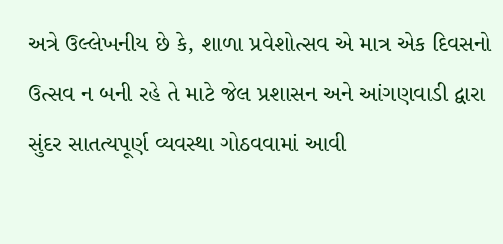અત્રે ઉલ્લેખનીય છે કે, શાળા પ્રવેશોત્સવ એ માત્ર એક દિવસનો ઉત્સવ ન બની રહે તે માટે જેલ પ્રશાસન અને આંગણવાડી દ્વારા સુંદર સાતત્યપૂર્ણ વ્યવસ્થા ગોઠવવામાં આવી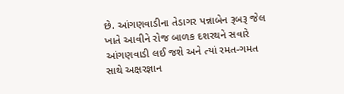છે. આંગણવાડીના તેડાગર પન્નાબેન રૂબરૂ જેલ ખાતે આવીને રોજ બાળક દશરથને સવારે આંગણવાડી લઈ જશે અને ત્યાં રમત-ગમત સાથે અક્ષરજ્ઞાન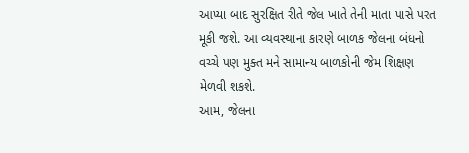આપ્યા બાદ સુરક્ષિત રીતે જેલ ખાતે તેની માતા પાસે પરત મૂકી જશે. આ વ્યવસ્થાના કારણે બાળક જેલના બંધનો વચ્ચે પણ મુક્ત મને સામાન્ય બાળકોની જેમ શિક્ષણ મેળવી શકશે.
આમ, જેલના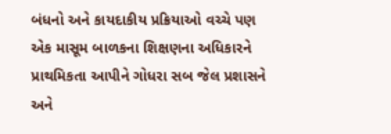બંધનો અને કાયદાકીય પ્રક્રિયાઓ વચ્ચે પણ એક માસૂમ બાળકના શિક્ષણના અધિકારને પ્રાથમિકતા આપીને ગોધરા સબ જેલ પ્રશાસને અને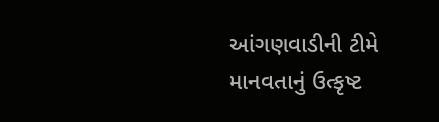આંગણવાડીની ટીમે માનવતાનું ઉત્કૃષ્ટ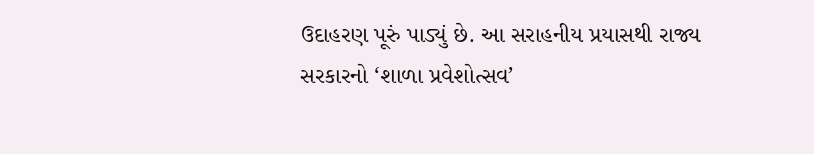ઉદાહરણ પૂરું પાડ્યું છે. આ સરાહનીય પ્રયાસથી રાજ્ય સરકારનો ‘શાળા પ્રવેશોત્સવ’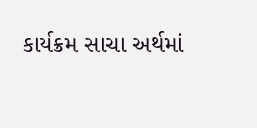કાર્યક્રમ સાચા અર્થમાં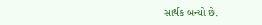સાર્થક બન્યો છે.